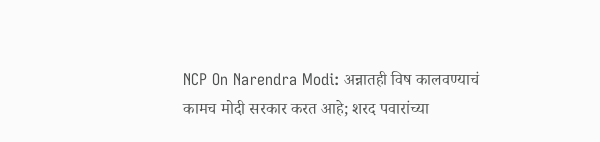NCP On Narendra Modi: अन्नातही विष कालवण्याचं कामच मोदी सरकार करत आहे; शरद पवारांच्या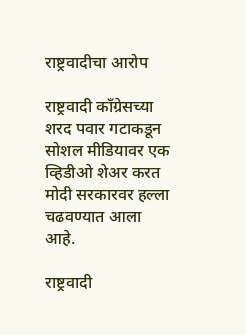राष्ट्रवादीचा आरोप

राष्ट्रवादी काँग्रेसच्या शरद पवार गटाकडून सोशल मीडियावर एक व्हिडीओ शेअर करत मोदी सरकारवर हल्ला चढवण्यात आला आहे.

राष्ट्रवादी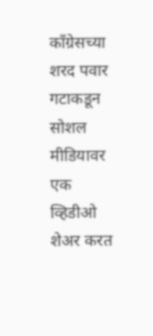काँग्रेसच्या शरद पवार गटाकडून सोशल मीडियावर एक व्हिडीओ शेअर करत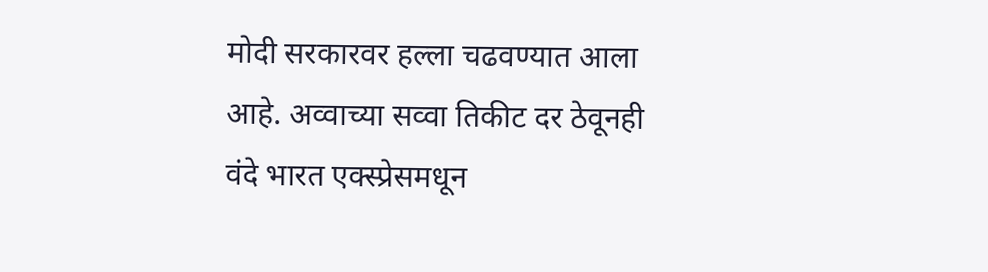मोदी सरकारवर हल्ला चढवण्यात आला आहे. अव्वाच्या सव्वा तिकीट दर ठेवूनही वंदे भारत एक्स्प्रेसमधून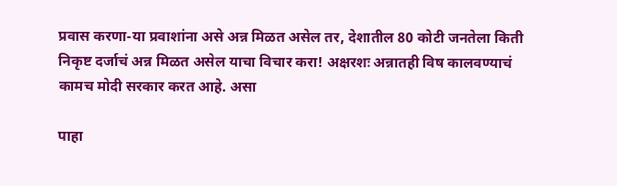प्रवास करणा-या प्रवाशांना असे अन्न मिळत असेल तर, देशातील 80 कोटी जनतेला किती निकृष्ट दर्जाचं अन्न मिळत असेल याचा विचार करा! अक्षरशः अन्नातही विष कालवण्याचं कामच मोदी सरकार करत आहे. असा

पाहा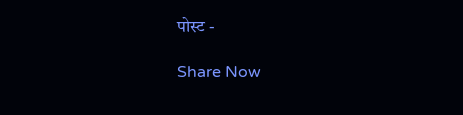पोस्ट -

Share Now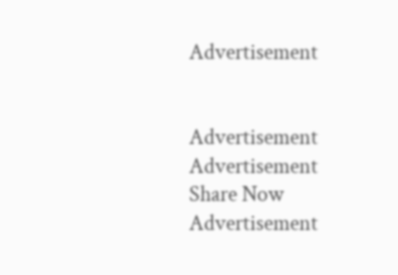Advertisement


Advertisement
Advertisement
Share Now
Advertisement